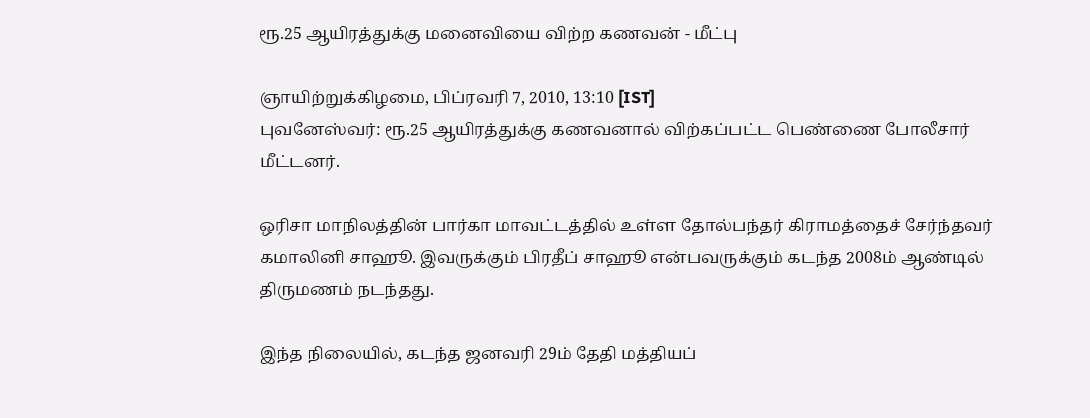ரூ.25 ஆயிரத்துக்கு மனைவியை விற்ற கணவன் - மீட்பு

ஞாயிற்றுக்கிழமை, பிப்ரவரி 7, 2010, 13:10 [IST]
புவனேஸ்வர்: ரூ.25 ஆயிரத்துக்கு கணவனால் விற்கப்பட்ட பெண்ணை போலீசார் மீட்டனர்.

ஒரிசா மாநிலத்தின் பார்கா மாவட்டத்தில் உள்ள தோல்பந்தர் கிராமத்தைச் சேர்ந்தவர் கமாலினி சாஹூ. இவருக்கும் பிரதீப் சாஹூ என்பவருக்கும் கடந்த 2008ம் ஆண்டில் திருமணம் நடந்தது.

இந்த நிலையில், கடந்த ஜனவரி 29ம் தேதி மத்தியப்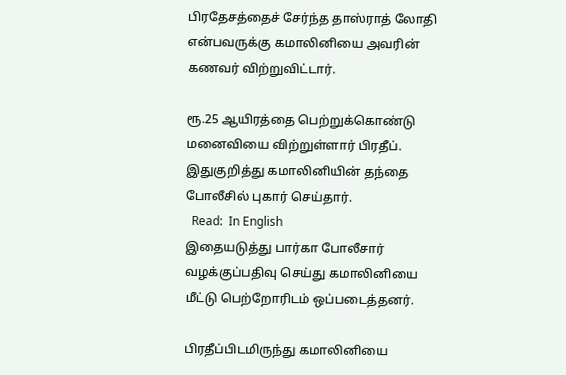பிரதேசத்தைச் சேர்ந்த தாஸ்ராத் லோதி என்பவருக்கு கமாலினியை அவரின் கணவர் விற்றுவிட்டார்.

ரூ.25 ஆயிரத்தை பெற்றுக்கொண்டு மனைவியை விற்றுள்ளார் பிரதீப். இதுகுறித்து கமாலினியின் தந்தை போலீசில் புகார் செய்தார்.
  Read:  In English
இதையடுத்து பார்கா போலீசார் வழக்குப்பதிவு செய்து கமாலினியை மீட்டு பெற்றோரிடம் ஒப்படைத்தனர்.

பிரதீப்பிடமிருந்து கமாலினியை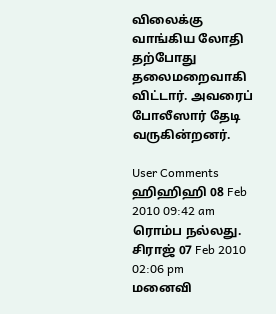விலைக்கு வாங்கிய லோதி தற்போது தலைமறைவாகி விட்டார். அவரைப் போலீஸார் தேடி வருகின்றனர்.

User Comments
ஹிஹிஹி 08 Feb 2010 09:42 am
ரொம்ப நல்லது.
சிராஜ் 07 Feb 2010 02:06 pm
மனைவி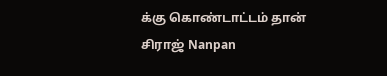க்கு கொண்டாட்டம் தான்
சிராஜ் Nanpan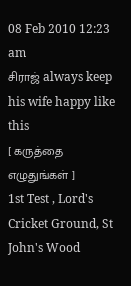08 Feb 2010 12:23 am
சிராஜ் always keep his wife happy like this
[ கருத்தை எழுதுங்கள் ]
1st Test , Lord's Cricket Ground, St John's Wood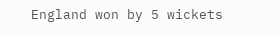England won by 5 wickets